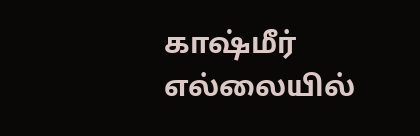காஷ்மீர் எல்லையில்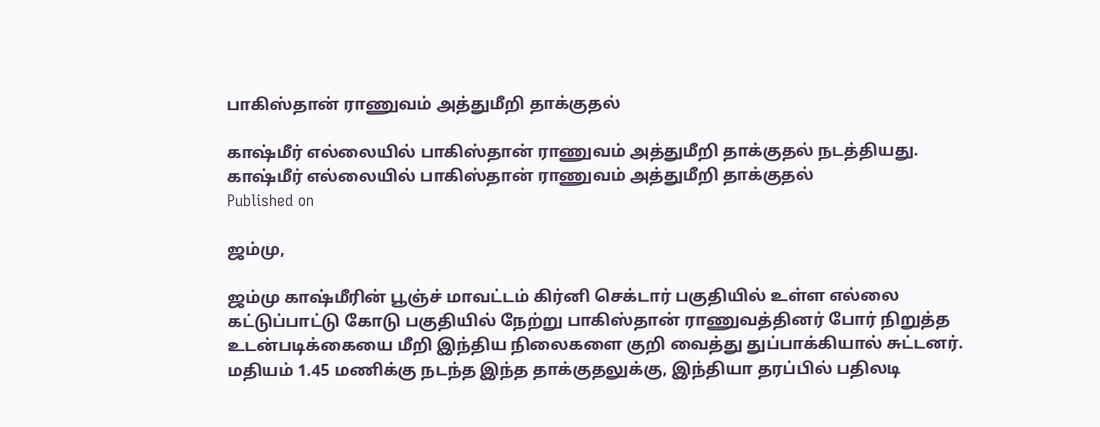பாகிஸ்தான் ராணுவம் அத்துமீறி தாக்குதல்

காஷ்மீர் எல்லையில் பாகிஸ்தான் ராணுவம் அத்துமீறி தாக்குதல் நடத்தியது.
காஷ்மீர் எல்லையில் பாகிஸ்தான் ராணுவம் அத்துமீறி தாக்குதல்
Published on

ஜம்மு,

ஜம்மு காஷ்மீரின் பூஞ்ச் மாவட்டம் கிர்னி செக்டார் பகுதியில் உள்ள எல்லை கட்டுப்பாட்டு கோடு பகுதியில் நேற்று பாகிஸ்தான் ராணுவத்தினர் போர் நிறுத்த உடன்படிக்கையை மீறி இந்திய நிலைகளை குறி வைத்து துப்பாக்கியால் சுட்டனர். மதியம் 1.45 மணிக்கு நடந்த இந்த தாக்குதலுக்கு, இந்தியா தரப்பில் பதிலடி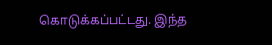கொடுக்கப்பட்டது. இந்த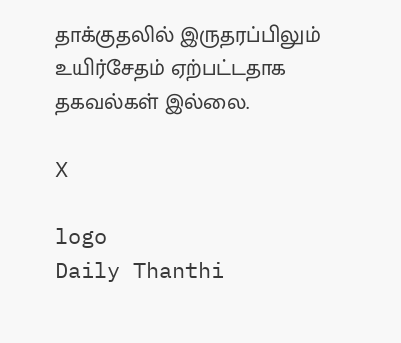தாக்குதலில் இருதரப்பிலும் உயிர்சேதம் ஏற்பட்டதாக தகவல்கள் இல்லை.

X

logo
Daily Thanthi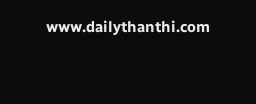www.dailythanthi.com